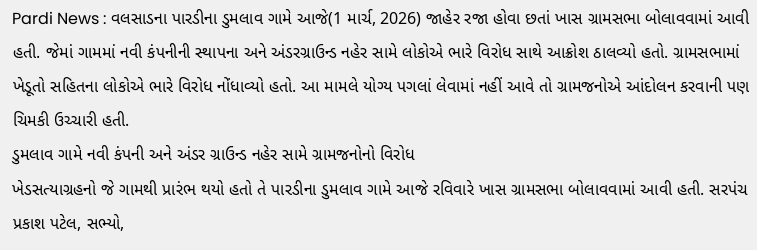Pardi News : વલસાડના પારડીના ડુમલાવ ગામે આજે(1 માર્ચ, 2026) જાહેર રજા હોવા છતાં ખાસ ગ્રામસભા બોલાવવામાં આવી હતી. જેમાં ગામમાં નવી કંપનીની સ્થાપના અને અંડરગ્રાઉન્ડ નહેર સામે લોકોએ ભારે વિરોધ સાથે આક્રોશ ઠાલવ્યો હતો. ગ્રામસભામાં ખેડૂતો સહિતના લોકોએ ભારે વિરોધ નોંધાવ્યો હતો. આ મામલે યોગ્ય પગલાં લેવામાં નહીં આવે તો ગ્રામજનોએ આંદોલન કરવાની પણ ચિમકી ઉચ્ચારી હતી.
ડુમલાવ ગામે નવી કંપની અને અંડર ગ્રાઉન્ડ નહેર સામે ગ્રામજનોનો વિરોધ
ખેડસત્યાગ્રહનો જે ગામથી પ્રારંભ થયો હતો તે પારડીના ડુમલાવ ગામે આજે રવિવારે ખાસ ગ્રામસભા બોલાવવામાં આવી હતી. સરપંચ પ્રકાશ પટેલ, સભ્યો,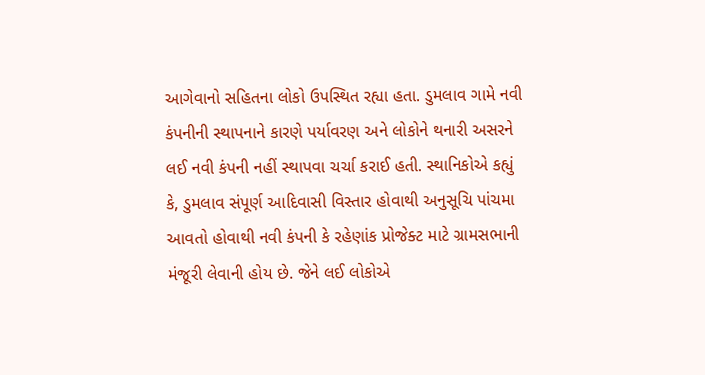આગેવાનો સહિતના લોકો ઉપસ્થિત રહ્યા હતા. ડુમલાવ ગામે નવી કંપનીની સ્થાપનાને કારણે પર્યાવરણ અને લોકોને થનારી અસરને લઈ નવી કંપની નહીં સ્થાપવા ચર્ચા કરાઈ હતી. સ્થાનિકોએ કહ્યું કે, ડુમલાવ સંપૂર્ણ આદિવાસી વિસ્તાર હોવાથી અનુસૂચિ પાંચમા આવતો હોવાથી નવી કંપની કે રહેણાંક પ્રોજેક્ટ માટે ગ્રામસભાની મંજૂરી લેવાની હોય છે. જેને લઈ લોકોએ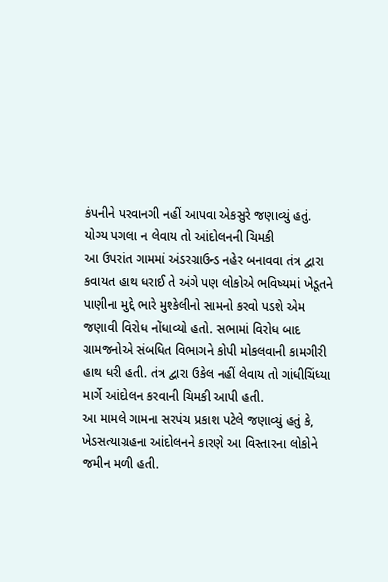કંપનીને પરવાનગી નહીં આપવા એકસુરે જણાવ્યું હતું.
યોગ્ય પગલા ન લેવાય તો આંદોલનની ચિમકી
આ ઉપરાંત ગામમાં અંડરગ્રાઉન્ડ નહેર બનાવવા તંત્ર દ્વારા કવાયત હાથ ધરાઈ તે અંગે પણ લોકોએ ભવિષ્યમાં ખેડૂતને પાણીના મુદ્દે ભારે મુશ્કેલીનો સામનો કરવો પડશે એમ જણાવી વિરોધ નોંધાવ્યો હતો. સભામાં વિરોધ બાદ ગ્રામજનોએ સંબધિત વિભાગને કોપી મોકલવાની કામગીરી હાથ ધરી હતી. તંત્ર દ્વારા ઉકેલ નહીં લેવાય તો ગાંધીચિંધ્યા માર્ગે આંદોલન કરવાની ચિમકી આપી હતી.
આ મામલે ગામના સરપંચ પ્રકાશ પટેલે જણાવ્યું હતું કે, ખેડસત્યાગ્રહના આંદોલનને કારણે આ વિસ્તારના લોકોને જમીન મળી હતી.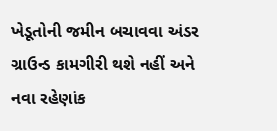ખેડૂતોની જમીન બચાવવા અંડર ગ્રાઉન્ડ કામગીરી થશે નહીં અને નવા રહેણાંક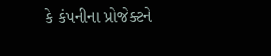કે કંપનીના પ્રોજેક્ટને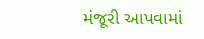મંજૂરી આપવામાં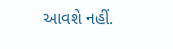આવશે નહીં.